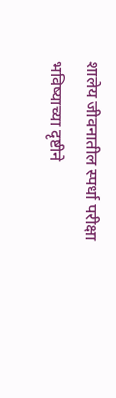शालेय जीवनातील स्पर्धा परीक्षा भविष्याच्या दृष्टीने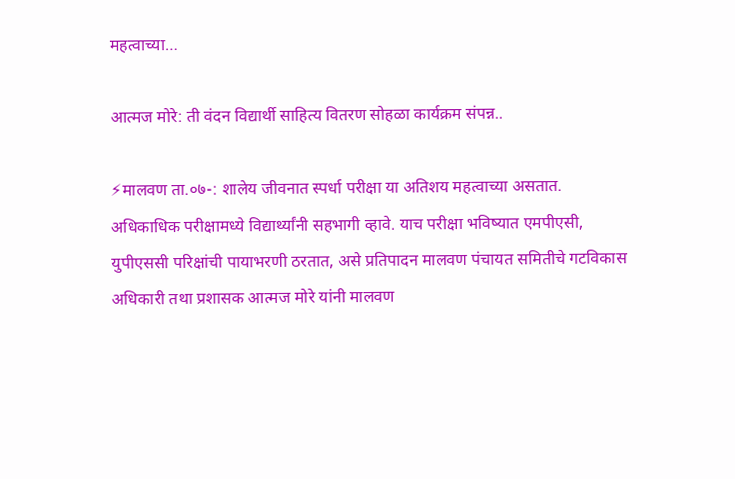महत्वाच्या…

आत्मज मोरे: ती वंदन विद्यार्थी साहित्य वितरण सोहळा कार्यक्रम संपन्न..

⚡मालवण ता.०७-: शालेय जीवनात स्पर्धा परीक्षा या अतिशय महत्वाच्या असतात. अधिकाधिक परीक्षामध्ये विद्यार्थ्यांनी सहभागी व्हावे. याच परीक्षा भविष्यात एमपीएसी, युपीएससी परिक्षांची पायाभरणी ठरतात, असे प्रतिपादन मालवण पंचायत समितीचे गटविकास अधिकारी तथा प्रशासक आत्मज मोरे यांनी मालवण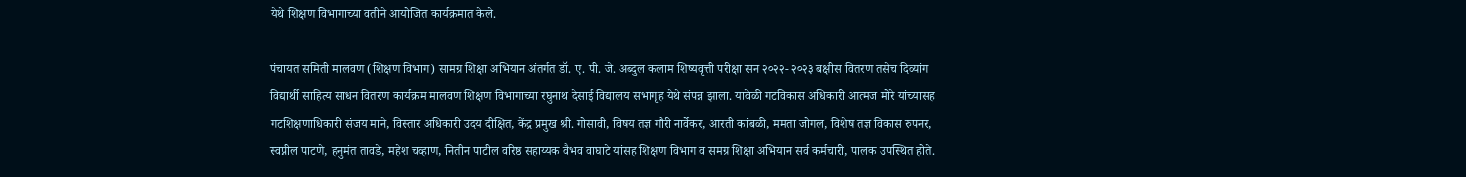येथे शिक्षण विभागाच्या वतीने आयोजित कार्यक्रमात केले.

पंचायत समिती मालवण (शिक्षण विभाग) सामग्र शिक्षा अभियान अंतर्गत डॉ. ए. पी. जे. अब्दुल कलाम शिष्यवृत्ती परीक्षा सन २०२२- २०२३ बक्षीस वितरण तसेच दिव्यांग विद्यार्थी साहित्य साधन वितरण कार्यक्रम मालवण शिक्षण विभागाच्या रघुनाथ देसाई विद्यालय सभागृह येथे संपन्न झाला. यावेळी गटविकास अधिकारी आत्मज मोरे यांच्यासह गटशिक्षणाधिकारी संजय माने, विस्तार अधिकारी उदय दीक्षित, केंद्र प्रमुख श्री. गोसावी, विषय तज्ञ गौरी नार्वेकर, आरती कांबळी, ममता जोगल, विशेष तज्ञ विकास रुपनर, स्वप्नील पाटणे, हनुमंत तावडे, महेश चव्हाण, नितीन पाटील वरिष्ठ सहाय्यक वैभव वाघाटे यांसह शिक्षण विभाग व समग्र शिक्षा अभियान सर्व कर्मचारी, पालक उपस्थित होते.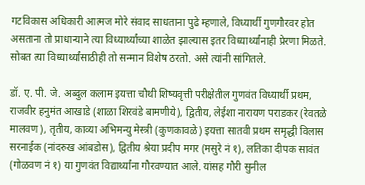गटविकास अधिकारी आत्मज मोरे संवाद साधताना पुढे म्हणाले, विध्यार्थी गुणगौरवर होत असताना तो प्राधान्याने त्या विध्यार्थ्यांच्या शाळेत झाल्यास इतर विध्यार्थ्यांनाही प्रेरणा मिळते. सोबत त्या विध्यार्थ्यांसाठीही तो सन्मान विशेष ठरतो. असे त्यांनी सांगितले.

डॉ. ए. पी. जे. अब्दुल कलाम इयत्ता चौथी शिष्यवृत्ती परीक्षेतील गुणवंत विध्यार्थी प्रथम, राजवीर हनुमंत आखाडे (शाळा शिरवंडे बामणीये), द्वितीय, लेईशा नारायण पराडकर (रेवतळे मालवण), तृतीय, काव्या अभिमन्यु मेस्त्री (कुणकावळे) इयत्ता सातवी प्रथम समृद्धी विलास सरनाईक (नांदरुख आंबडोस), द्वितीय श्रेया प्रदीप मगर (मसुरे नं १), लतिका दीपक सावंत (गोळवण नं १) या गुणवंत विद्यार्थ्यांना गौरवण्यात आले. यांसह गौरी सुनील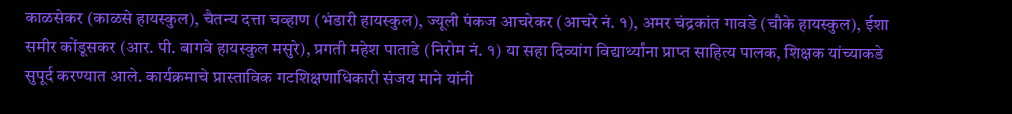काळसेकर (काळसे हायस्कुल), चैतन्य दत्ता चव्हाण (भंडारी हायस्कुल), ज्यूली पंकज आचरेकर (आचरे नं. १), अमर चंद्रकांत गावडे (चौके हायस्कुल), ईशा समीर कोंडूसकर (आर. पी. बागवे हायस्कुल मसुरे), प्रगती महेश पाताडे (निरोम नं. १) या सहा दिव्यांग विद्यार्थ्यांना प्राप्त साहित्य पालक, शिक्षक यांच्याकडे सुपूर्द करण्यात आले. कार्यक्रमाचे प्रास्ताविक गटशिक्षणाधिकारी संजय माने यांनी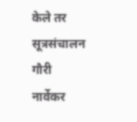केले तर सूत्रसंचालन गौरी नार्वेकर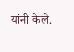यांनी केले.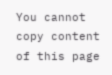You cannot copy content of this page